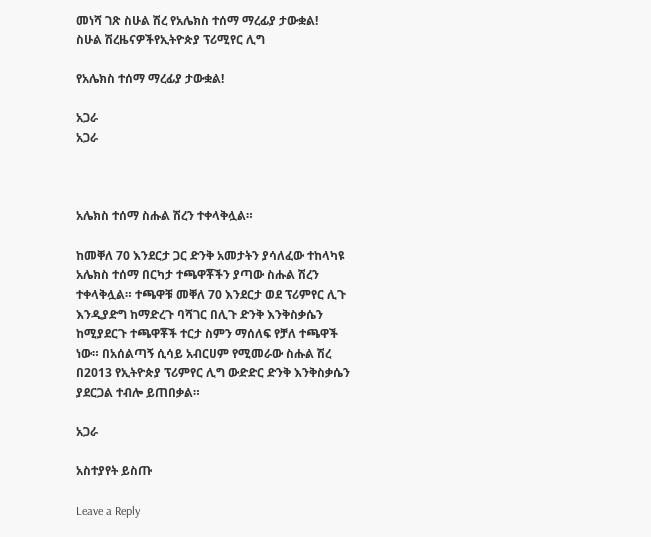መነሻ ገጽ ስሁል ሽረ የአሌክስ ተሰማ ማረፊያ ታውቋል!
ስሁል ሽረዜናዎችየኢትዮጵያ ፕሪሚየር ሊግ

የአሌክስ ተሰማ ማረፊያ ታውቋል!

አጋራ
አጋራ



አሌክስ ተሰማ ስሑል ሽረን ተቀላቅሏል።

ከመቐለ 70 እንደርታ ጋር ድንቅ አመታትን ያሳለፈው ተከላካዩ አሌክስ ተሰማ በርካታ ተጫዋቾችን ያጣው ስሑል ሽረን ተቀላቅሏል። ተጫዋቹ መቐለ 70 እንደርታ ወደ ፕሪምየር ሊጉ እንዲያድግ ከማድረጉ ባሻገር በሊጉ ድንቅ እንቅስቃሴን ከሚያደርጉ ተጫዋቾች ተርታ ስምን ማሰለፍ የቻለ ተጫዋች ነው። በአሰልጣኝ ሲሳይ አብርሀም የሚመራው ስሑል ሽረ በ2013 የኢትዮጵያ ፕሪምየር ሊግ ውድድር ድንቅ እንቅስቃሴን ያደርጋል ተብሎ ይጠበቃል።

አጋራ

አስተያየት ይስጡ

Leave a Reply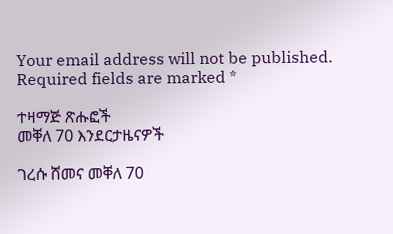Your email address will not be published. Required fields are marked *

ተዛማጅ ጽሑፎች
መቐለ 70 እንደርታዜናዎች

ገረሱ ሸመና መቐለ 70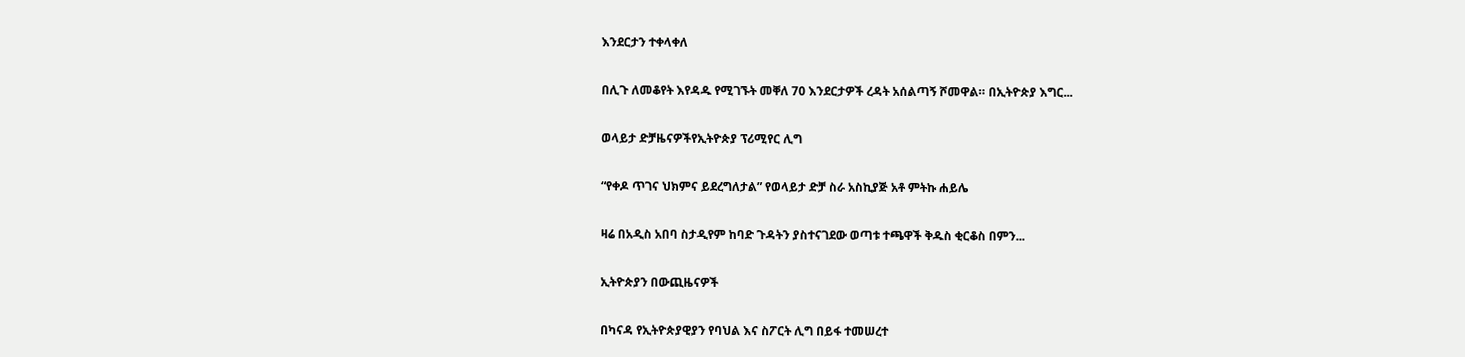እንደርታን ተቀላቀለ

በሊጉ ለመቆየት እየዳዱ የሚገኙት መቐለ 70 እንደርታዎች ረዳት አሰልጣኝ ሾመዋል። በኢትዮጵያ እግር...

ወላይታ ድቻዜናዎችየኢትዮጵያ ፕሪሚየር ሊግ

“የቀዶ ጥገና ህክምና ይደረግለታል” የወላይታ ድቻ ስራ አስኪያጅ አቶ ምትኩ ሐይሌ

ዛሬ በአዲስ አበባ ስታዲየም ከባድ ጉዳትን ያስተናገደው ወጣቱ ተጫዋች ቅዱስ ቂርቆስ በምን...

ኢትዮጵያን በውጪዜናዎች

በካናዳ የኢትዮጵያዊያን የባህል እና ስፖርት ሊግ በይፋ ተመሠረተ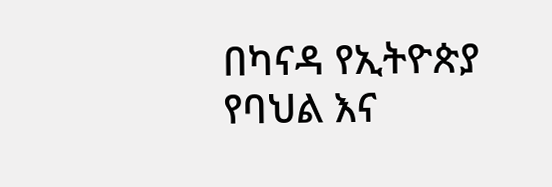በካናዳ የኢትዮጵያ የባህል እና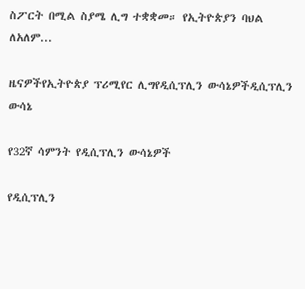ስፖርት በሚል ስያሜ ሊግ ተቋቋመ። የኢትዮጵያን ባህል ለአለም...

ዜናዎችየኢትዮጵያ ፕሪሚየር ሊግየዲሲፕሊን ውሳኔዎችዲሲፕሊን ውሳኔ

የ32ኛ ሳምንት የዲሲፕሊን ውሳኔዎች

የዲሲፕሊን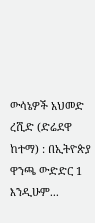ውሳኔዎች አህመድ ረሺድ (ድሬደዋ ከተማ) : በኢትዮጵያ ዋንጫ ውድድር 1 እንዲሁም...